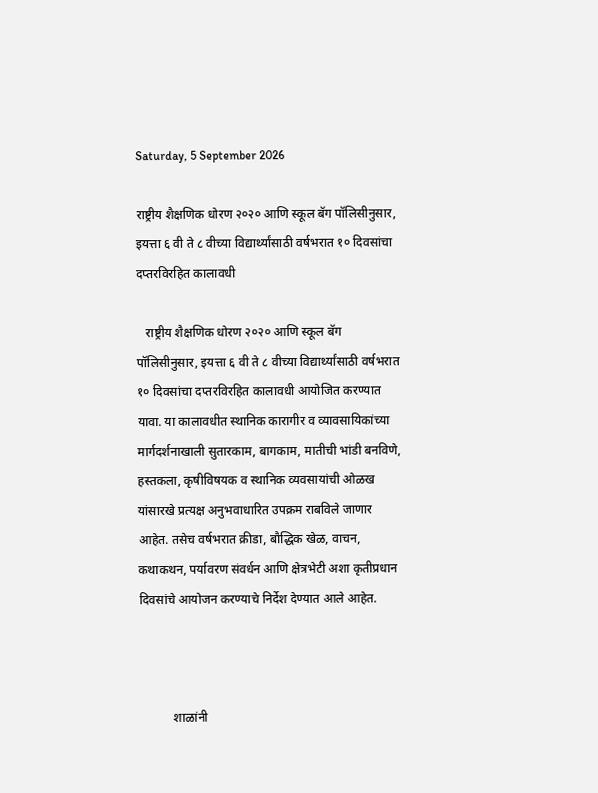Saturday, 5 September 2026

राष्ट्रीय शैक्षणिक धोरण २०२० आणि स्कूल बॅग पॉलिसीनुसार, इयत्ता ६ वी ते ८ वीच्या विद्यार्थ्यांसाठी वर्षभरात १० दिवसांचा दप्तरविरहित कालावधी

   राष्ट्रीय शैक्षणिक धोरण २०२० आणि स्कूल बॅग पॉलिसीनुसार, इयत्ता ६ वी ते ८ वीच्या विद्यार्थ्यांसाठी वर्षभरात १० दिवसांचा दप्तरविरहित कालावधी आयोजित करण्यात यावा. या कालावधीत स्थानिक कारागीर व व्यावसायिकांच्या मार्गदर्शनाखाली सुतारकाम, बागकाम, मातीची भांडी बनविणे, हस्तकला, कृषीविषयक व स्थानिक व्यवसायांची ओळख यांसारखे प्रत्यक्ष अनुभवाधारित उपक्रम राबविले जाणार आहेत. तसेच वर्षभरात क्रीडा, बौद्धिक खेळ, वाचन, कथाकथन, पर्यावरण संवर्धन आणि क्षेत्रभेटी अशा कृतीप्रधान दिवसांचे आयोजन करण्याचे निर्देश देण्यात आले आहेत.



           शाळांनी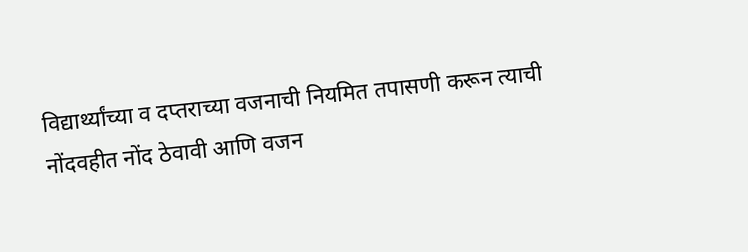विद्यार्थ्यांच्या व दप्तराच्या वजनाची नियमित तपासणी करून त्याची नोंदवहीत नोंद ठेवावी आणि वजन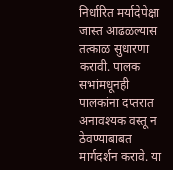निर्धारित मर्यादेपेक्षा जास्त आढळल्यास तत्काळ सुधारणा करावी. पालक सभांमधूनही पालकांना दप्तरात अनावश्यक वस्तू न ठेवण्याबाबत मार्गदर्शन करावे. या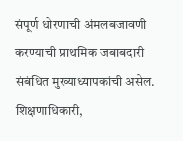संपूर्ण धोरणाची अंमलबजावणी करण्याची प्राथमिक जबाबदारी संबंधित मुख्याध्यापकांची असेल. शिक्षणाधिकारी,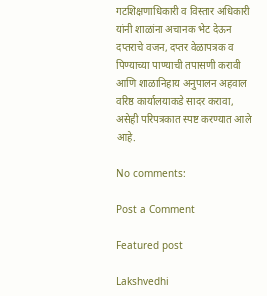गटशिक्षणाधिकारी व विस्तार अधिकारी यांनी शाळांना अचानक भेट देऊन दप्तराचे वजन, दप्तर वेळापत्रक व पिण्याच्या पाण्याची तपासणी करावी आणि शाळानिहाय अनुपालन अहवाल वरिष्ठ कार्यालयाकडे सादर करावा, असेही परिपत्रकात स्पष्ट करण्यात आले आहे.

No comments:

Post a Comment

Featured post

Lakshvedhi